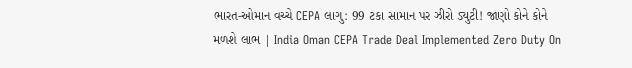ભારત-ઓમાન વચ્ચે CEPA લાગુ: 99 ટકા સામાન પર ઝીરો ડ્યુટી! જાણો કોને કોને મળશે લાભ | India Oman CEPA Trade Deal Implemented Zero Duty On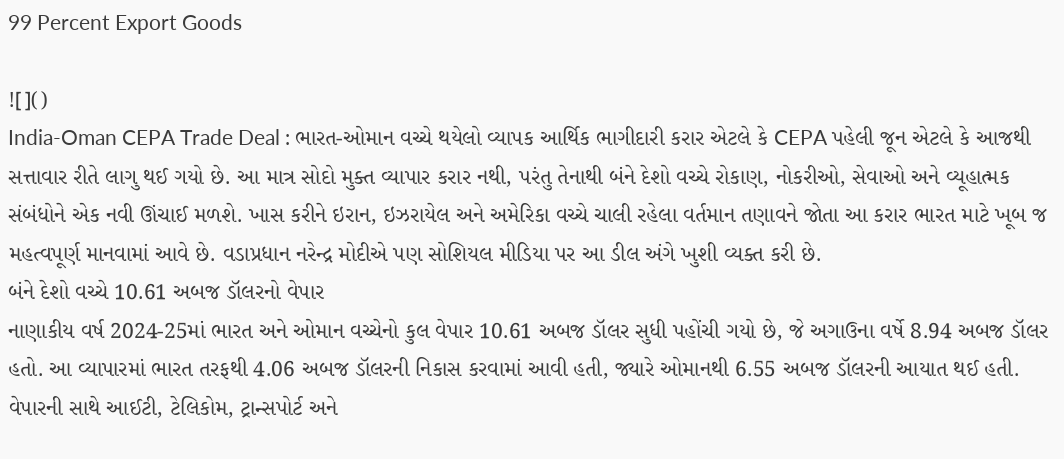99 Percent Export Goods

![]()
India-Oman CEPA Trade Deal : ભારત-ઓમાન વચ્ચે થયેલો વ્યાપક આર્થિક ભાગીદારી કરાર એટલે કે CEPA પહેલી જૂન એટલે કે આજથી સત્તાવાર રીતે લાગુ થઈ ગયો છે. આ માત્ર સોદો મુક્ત વ્યાપાર કરાર નથી, પરંતુ તેનાથી બંને દેશો વચ્ચે રોકાણ, નોકરીઓ, સેવાઓ અને વ્યૂહાત્મક સંબંધોને એક નવી ઊંચાઈ મળશે. ખાસ કરીને ઇરાન, ઇઝરાયેલ અને અમેરિકા વચ્ચે ચાલી રહેલા વર્તમાન તણાવને જોતા આ કરાર ભારત માટે ખૂબ જ મહત્વપૂર્ણ માનવામાં આવે છે. વડાપ્રધાન નરેન્દ્ર મોદીએ પણ સોશિયલ મીડિયા પર આ ડીલ અંગે ખુશી વ્યક્ત કરી છે.
બંને દેશો વચ્ચે 10.61 અબજ ડૉલરનો વેપાર
નાણાકીય વર્ષ 2024-25માં ભારત અને ઓમાન વચ્ચેનો કુલ વેપાર 10.61 અબજ ડૉલર સુધી પહોંચી ગયો છે, જે અગાઉના વર્ષે 8.94 અબજ ડૉલર હતો. આ વ્યાપારમાં ભારત તરફથી 4.06 અબજ ડૉલરની નિકાસ કરવામાં આવી હતી, જ્યારે ઓમાનથી 6.55 અબજ ડૉલરની આયાત થઈ હતી. વેપારની સાથે આઈટી, ટેલિકોમ, ટ્રાન્સપોર્ટ અને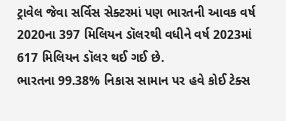ટ્રાવેલ જેવા સર્વિસ સેક્ટરમાં પણ ભારતની આવક વર્ષ 2020ના 397 મિલિયન ડૉલરથી વધીને વર્ષ 2023માં 617 મિલિયન ડૉલર થઈ ગઈ છે.
ભારતના 99.38% નિકાસ સામાન પર હવે કોઈ ટેક્સ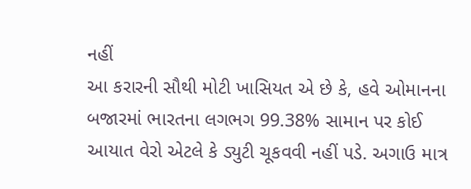નહીં
આ કરારની સૌથી મોટી ખાસિયત એ છે કે, હવે ઓમાનના બજારમાં ભારતના લગભગ 99.38% સામાન પર કોઈ આયાત વેરો એટલે કે ડ્યુટી ચૂકવવી નહીં પડે. અગાઉ માત્ર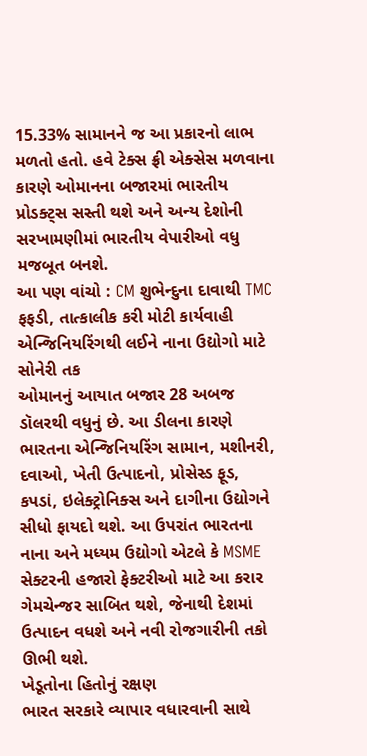15.33% સામાનને જ આ પ્રકારનો લાભ મળતો હતો. હવે ટેક્સ ફ્રી એક્સેસ મળવાના કારણે ઓમાનના બજારમાં ભારતીય પ્રોડક્ટ્સ સસ્તી થશે અને અન્ય દેશોની સરખામણીમાં ભારતીય વેપારીઓ વધુ મજબૂત બનશે.
આ પણ વાંચો : CM શુભેન્દુના દાવાથી TMC ફફડી, તાત્કાલીક કરી મોટી કાર્યવાહી
એન્જિનિયરિંગથી લઈને નાના ઉદ્યોગો માટે સોનેરી તક
ઓમાનનું આયાત બજાર 28 અબજ ડૉલરથી વધુનું છે. આ ડીલના કારણે ભારતના એન્જિનિયરિંગ સામાન, મશીનરી, દવાઓ, ખેતી ઉત્પાદનો, પ્રોસેસ્ડ ફૂડ, કપડાં, ઇલેક્ટ્રોનિક્સ અને દાગીના ઉદ્યોગને સીધો ફાયદો થશે. આ ઉપરાંત ભારતના નાના અને મધ્યમ ઉદ્યોગો એટલે કે MSME સેક્ટરની હજારો ફેક્ટરીઓ માટે આ કરાર ગેમચેન્જર સાબિત થશે, જેનાથી દેશમાં ઉત્પાદન વધશે અને નવી રોજગારીની તકો ઊભી થશે.
ખેડૂતોના હિતોનું રક્ષણ
ભારત સરકારે વ્યાપાર વધારવાની સાથે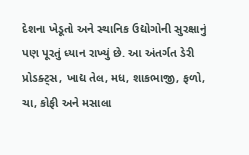દેશના ખેડૂતો અને સ્થાનિક ઉદ્યોગોની સુરક્ષાનું પણ પૂરતું ધ્યાન રાખ્યું છે. આ અંતર્ગત ડેરી પ્રોડક્ટ્સ, ખાદ્ય તેલ, મધ, શાકભાજી, ફળો, ચા, કોફી અને મસાલા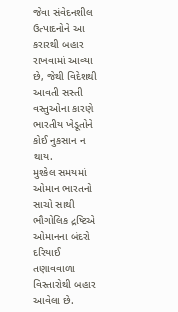જેવા સંવેદનશીલ ઉત્પાદનોને આ કરારથી બહાર રાખવામાં આવ્યા છે, જેથી વિદેશથી આવતી સસ્તી વસ્તુઓના કારણે ભારતીય ખેડૂતોને કોઈ નુકસાન ન થાય.
મુશ્કેલ સમયમાં ઓમાન ભારતનો સાચો સાથી
ભૌગોલિક દ્રષ્ટિએ ઓમાનના બંદરો દરિયાઈ તણાવવાળા વિસ્તારોથી બહાર આવેલા છે.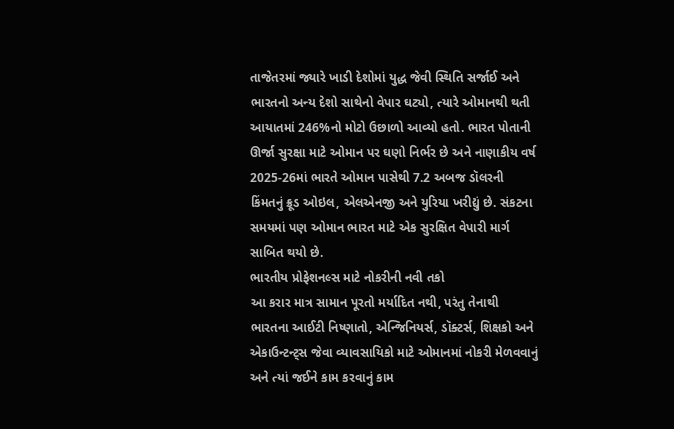તાજેતરમાં જ્યારે ખાડી દેશોમાં યુદ્ધ જેવી સ્થિતિ સર્જાઈ અને ભારતનો અન્ય દેશો સાથેનો વેપાર ઘટ્યો, ત્યારે ઓમાનથી થતી આયાતમાં 246%નો મોટો ઉછાળો આવ્યો હતો. ભારત પોતાની ઊર્જા સુરક્ષા માટે ઓમાન પર ઘણો નિર્ભર છે અને નાણાકીય વર્ષ 2025-26માં ભારતે ઓમાન પાસેથી 7.2 અબજ ડૉલરની કિંમતનું ક્રૂડ ઓઇલ, એલએનજી અને યુરિયા ખરીદ્યું છે. સંકટના સમયમાં પણ ઓમાન ભારત માટે એક સુરક્ષિત વેપારી માર્ગ સાબિત થયો છે.
ભારતીય પ્રોફેશનલ્સ માટે નોકરીની નવી તકો
આ કરાર માત્ર સામાન પૂરતો મર્યાદિત નથી, પરંતુ તેનાથી ભારતના આઈટી નિષ્ણાતો, એન્જિનિયર્સ, ડૉક્ટર્સ, શિક્ષકો અને એકાઉન્ટન્ટ્સ જેવા વ્યાવસાયિકો માટે ઓમાનમાં નોકરી મેળવવાનું અને ત્યાં જઈને કામ કરવાનું કામ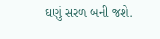ઘણું સરળ બની જશે.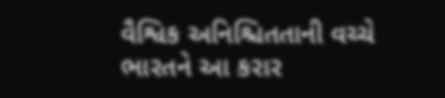વૈશ્વિક અનિશ્ચિતતાની વચ્ચે ભારતને આ કરાર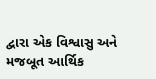દ્વારા એક વિશ્વાસુ અને મજબૂત આર્થિક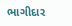ભાગીદાર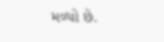મળ્યો છે.